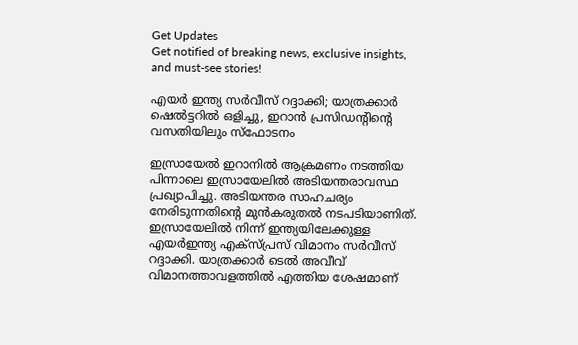Get Updates
Get notified of breaking news, exclusive insights, and must-see stories!

എയര്‍ ഇന്ത്യ സര്‍വീസ് റദ്ദാക്കി; യാത്രക്കാര്‍ ഷെല്‍ട്ടറില്‍ ഒളിച്ചു, ഇറാന്‍ പ്രസിഡന്റിന്റെ വസതിയിലും സ്‌ഫോടനം

ഇസ്രായേല്‍ ഇറാനില്‍ ആക്രമണം നടത്തിയ പിന്നാലെ ഇസ്രായേലില്‍ അടിയന്തരാവസ്ഥ പ്രഖ്യാപിച്ചു. അടിയന്തര സാഹചര്യം നേരിടുന്നതിന്റെ മുന്‍കരുതല്‍ നടപടിയാണിത്. ഇസ്രായേലില്‍ നിന്ന് ഇന്ത്യയിലേക്കുള്ള എയര്‍ഇന്ത്യ എക്‌സ്പ്രസ് വിമാനം സര്‍വീസ് റദ്ദാക്കി. യാത്രക്കാര്‍ ടെല്‍ അവീവ് വിമാനത്താവളത്തില്‍ എത്തിയ ശേഷമാണ്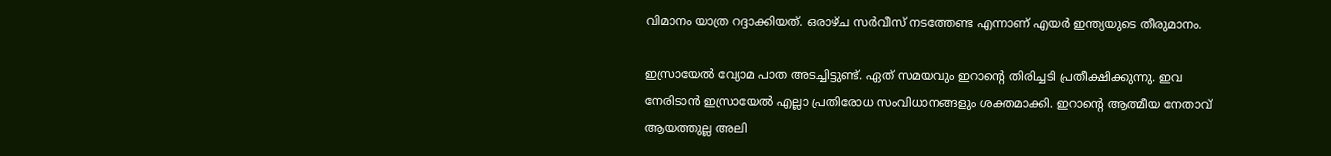വിമാനം യാത്ര റദ്ദാക്കിയത്. ഒരാഴ്ച സര്‍വീസ് നടത്തേണ്ട എന്നാണ് എയര്‍ ഇന്ത്യയുടെ തീരുമാനം.

ഇസ്രായേല്‍ വ്യോമ പാത അടച്ചിട്ടുണ്ട്. ഏത് സമയവും ഇറാന്റെ തിരിച്ചടി പ്രതീക്ഷിക്കുന്നു. ഇവ നേരിടാന്‍ ഇസ്രായേല്‍ എല്ലാ പ്രതിരോധ സംവിധാനങ്ങളും ശക്തമാക്കി. ഇറാന്റെ ആത്മീയ നേതാവ് ആയത്തുല്ല അലി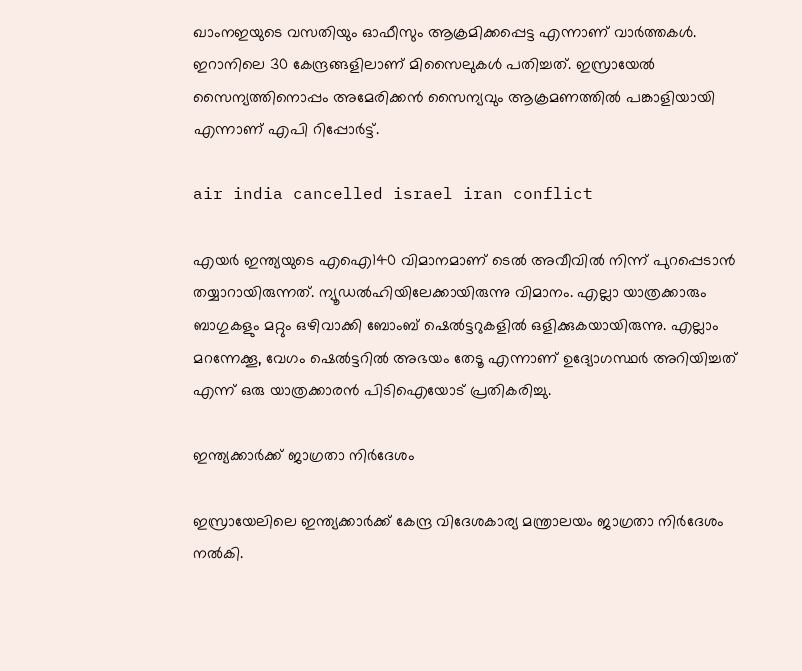ഖാംനഇയുടെ വസതിയും ഓഫീസും ആക്രമിക്കപ്പെട്ട എന്നാണ് വാര്‍ത്തകള്‍. ഇറാനിലെ 30 കേന്ദ്രങ്ങളിലാണ് മിസൈലുകള്‍ പതിച്ചത്. ഇസ്രായേല്‍ സൈന്യത്തിനൊപ്പം അമേരിക്കന്‍ സൈന്യവും ആക്രമണത്തില്‍ പങ്കാളിയായി എന്നാണ് എപി റിപ്പോര്‍ട്ട്.

air india cancelled israel iran conflict

എയര്‍ ഇന്ത്യയുടെ എഐ140 വിമാനമാണ് ടെല്‍ അവീവില്‍ നിന്ന് പുറപ്പെടാന്‍ തയ്യാറായിരുന്നത്. ന്യൂഡല്‍ഹിയിലേക്കായിരുന്നു വിമാനം. എല്ലാ യാത്രക്കാരും ബാഗുകളും മറ്റും ഒഴിവാക്കി ബോംബ് ഷെല്‍ട്ടറുകളില്‍ ഒളിക്കുകയായിരുന്നു. എല്ലാം മറന്നേക്കൂ, വേഗം ഷെല്‍ട്ടറില്‍ അഭയം തേടൂ എന്നാണ് ഉദ്യോഗസ്ഥര്‍ അറിയിച്ചത് എന്ന് ഒരു യാത്രക്കാരന്‍ പിടിഐയോട് പ്രതികരിച്ചു.

ഇന്ത്യക്കാര്‍ക്ക് ജാഗ്രതാ നിര്‍ദേശം

ഇസ്രായേലിലെ ഇന്ത്യക്കാര്‍ക്ക് കേന്ദ്ര വിദേശകാര്യ മന്ത്രാലയം ജാഗ്രതാ നിര്‍ദേശം നല്‍കി.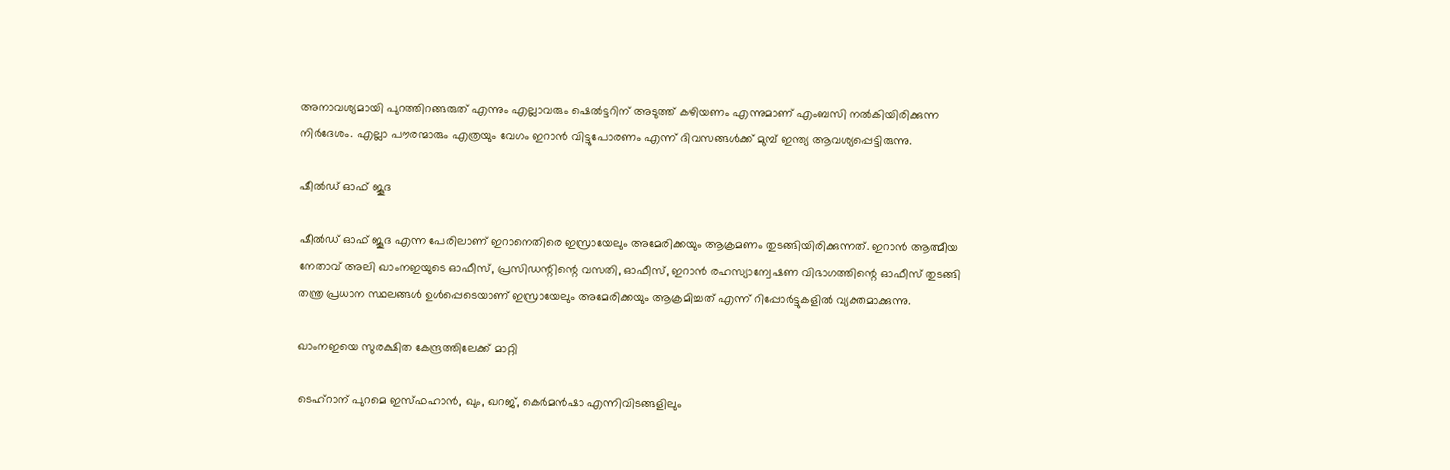അനാവശ്യമായി പുറത്തിറങ്ങരുത് എന്നും എല്ലാവരും ഷെല്‍ട്ടറിന് അടുത്ത് കഴിയണം എന്നുമാണ് എംബസി നല്‍കിയിരിക്കുന്ന നിര്‍ദേശം. എല്ലാ പൗരന്മാരും എത്രയും വേഗം ഇറാന്‍ വിട്ടുപോരണം എന്ന് ദിവസങ്ങള്‍ക്ക് മുമ്പ് ഇന്ത്യ ആവശ്യപ്പെട്ടിരുന്നു.

ഷീല്‍ഡ് ഓഫ് ജൂദ

ഷീല്‍ഡ് ഓഫ് ജൂദ എന്ന പേരിലാണ് ഇറാനെതിരെ ഇസ്രായേലും അമേരിക്കയും ആക്രമണം തുടങ്ങിയിരിക്കുന്നത്. ഇറാന്‍ ആത്മീയ നേതാവ് അലി ഖാംനഇയുടെ ഓഫീസ്, പ്രസിഡന്റിന്റെ വസതി, ഓഫീസ്, ഇറാന്‍ രഹസ്യാന്വേഷണ വിഭാഗത്തിന്റെ ഓഫീസ് തുടങ്ങി തന്ത്ര പ്രധാന സ്ഥലങ്ങള്‍ ഉള്‍പ്പെടെയാണ് ഇസ്രായേലും അമേരിക്കയും ആക്രമിച്ചത് എന്ന് റിപ്പോര്‍ട്ടുകളില്‍ വ്യക്തമാക്കുന്നു.

ഖാംനഇയെ സുരക്ഷിത കേന്ദ്രത്തിലേക്ക് മാറ്റി

ടെഹ്‌റാന് പുറമെ ഇസ്ഫഹാന്‍, ഖും, ഖറജ്, കെര്‍മന്‍ഷാ എന്നിവിടങ്ങളിലും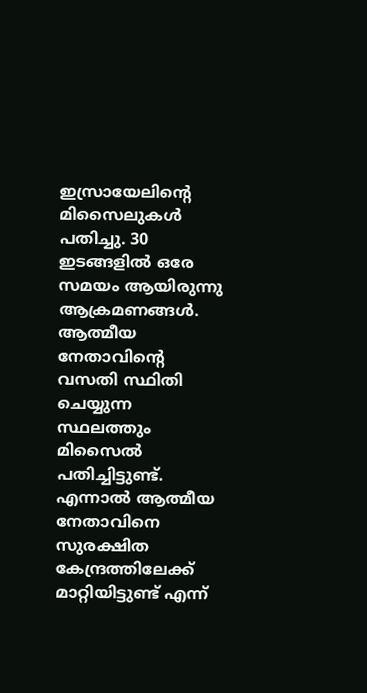ഇസ്രായേലിന്റെ മിസൈലുകള്‍ പതിച്ചു. 30 ഇടങ്ങളില്‍ ഒരേ സമയം ആയിരുന്നു ആക്രമണങ്ങള്‍. ആത്മീയ നേതാവിന്റെ വസതി സ്ഥിതി ചെയ്യുന്ന സ്ഥലത്തും മിസൈല്‍ പതിച്ചിട്ടുണ്ട്. എന്നാല്‍ ആത്മീയ നേതാവിനെ സുരക്ഷിത കേന്ദ്രത്തിലേക്ക് മാറ്റിയിട്ടുണ്ട് എന്ന്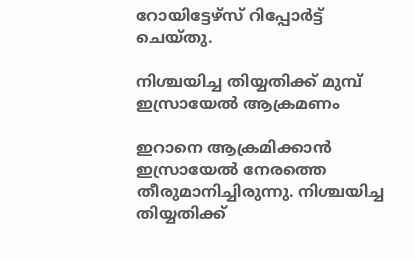റോയിട്ടേഴ്‌സ് റിപ്പോര്‍ട്ട് ചെയ്തു.

നിശ്ചയിച്ച തിയ്യതിക്ക് മുമ്പ് ഇസ്രായേല്‍ ആക്രമണം

ഇറാനെ ആക്രമിക്കാന്‍ ഇസ്രായേല്‍ നേരത്തെ തീരുമാനിച്ചിരുന്നു. നിശ്ചയിച്ച തിയ്യതിക്ക്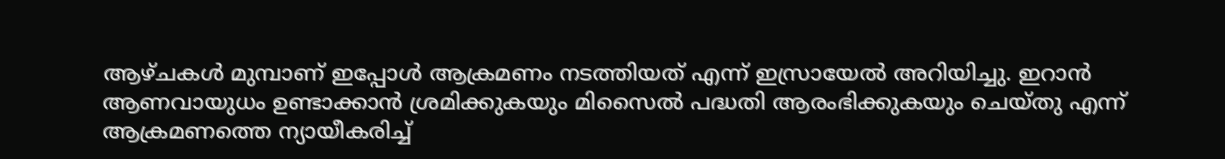ആഴ്ചകള്‍ മുമ്പാണ് ഇപ്പോള്‍ ആക്രമണം നടത്തിയത് എന്ന് ഇസ്രായേല്‍ അറിയിച്ചു. ഇറാന്‍ ആണവായുധം ഉണ്ടാക്കാന്‍ ശ്രമിക്കുകയും മിസൈല്‍ പദ്ധതി ആരംഭിക്കുകയും ചെയ്തു എന്ന് ആക്രമണത്തെ ന്യായീകരിച്ച്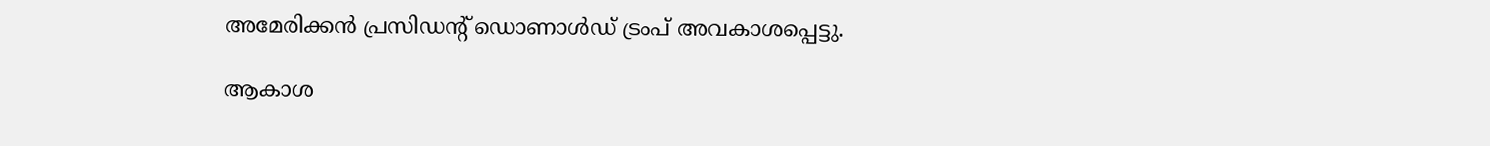അമേരിക്കന്‍ പ്രസിഡന്റ് ഡൊണാള്‍ഡ് ട്രംപ് അവകാശപ്പെട്ടു.

ആകാശ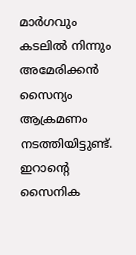മാര്‍ഗവും കടലില്‍ നിന്നും അമേരിക്കന്‍ സൈന്യം ആക്രമണം നടത്തിയിട്ടുണ്ട്. ഇറാന്റെ സൈനിക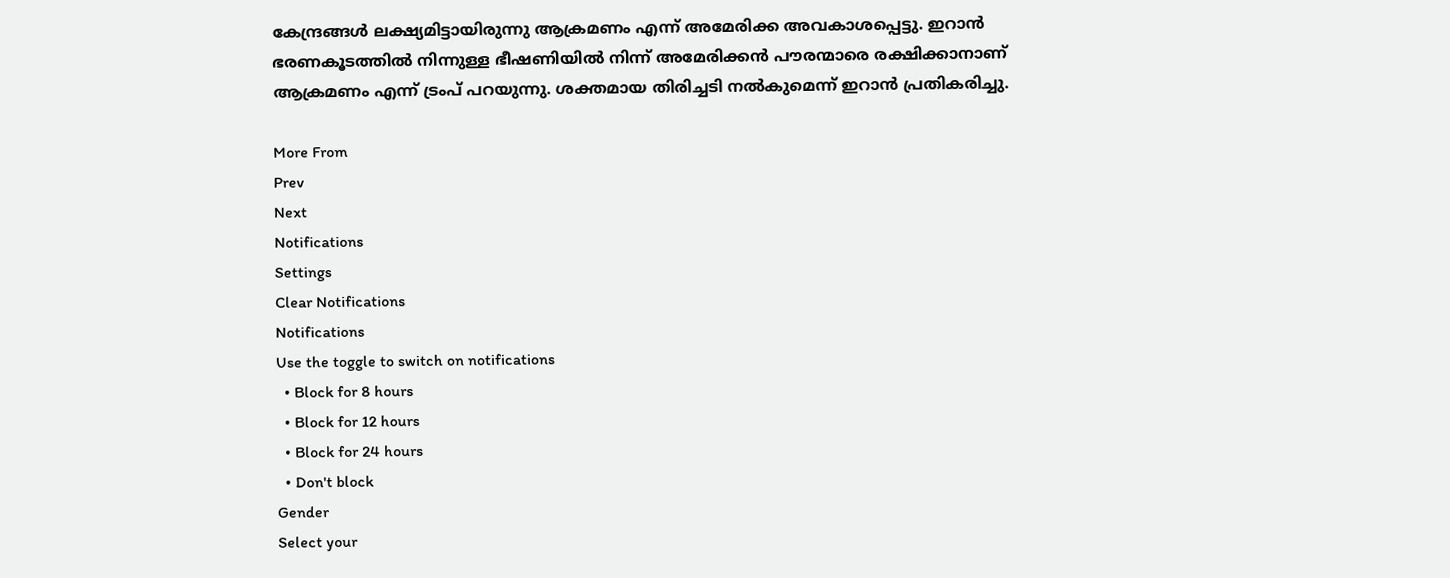കേന്ദ്രങ്ങള്‍ ലക്ഷ്യമിട്ടായിരുന്നു ആക്രമണം എന്ന് അമേരിക്ക അവകാശപ്പെട്ടു. ഇറാന്‍ ഭരണകൂടത്തില്‍ നിന്നുള്ള ഭീഷണിയില്‍ നിന്ന് അമേരിക്കന്‍ പൗരന്മാരെ രക്ഷിക്കാനാണ് ആക്രമണം എന്ന് ട്രംപ് പറയുന്നു. ശക്തമായ തിരിച്ചടി നല്‍കുമെന്ന് ഇറാന്‍ പ്രതികരിച്ചു.

More From
Prev
Next
Notifications
Settings
Clear Notifications
Notifications
Use the toggle to switch on notifications
  • Block for 8 hours
  • Block for 12 hours
  • Block for 24 hours
  • Don't block
Gender
Select your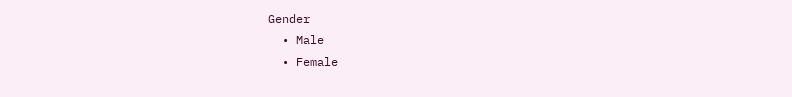Gender
  • Male
  • Female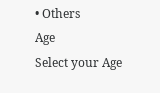• Others
Age
Select your Age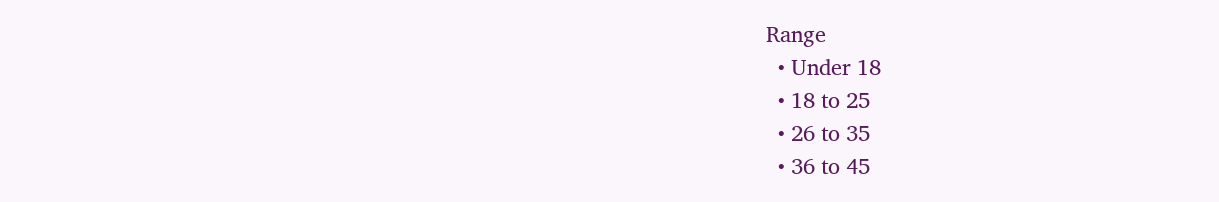Range
  • Under 18
  • 18 to 25
  • 26 to 35
  • 36 to 45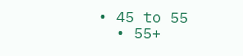• 45 to 55
  • 55+